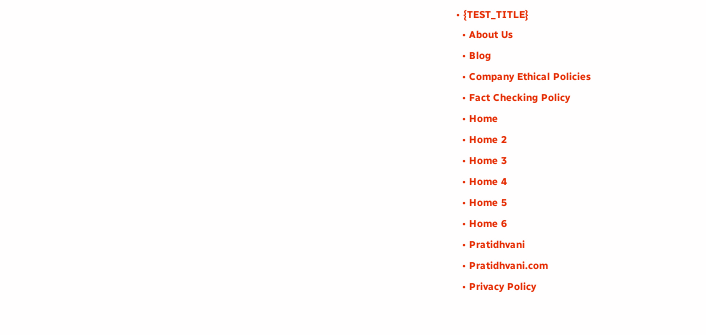• {TEST_TITLE}
  • About Us
  • Blog
  • Company Ethical Policies
  • Fact Checking Policy
  • Home
  • Home 2
  • Home 3
  • Home 4
  • Home 5
  • Home 6
  • Pratidhvani
  • Pratidhvani.com
  • Privacy Policy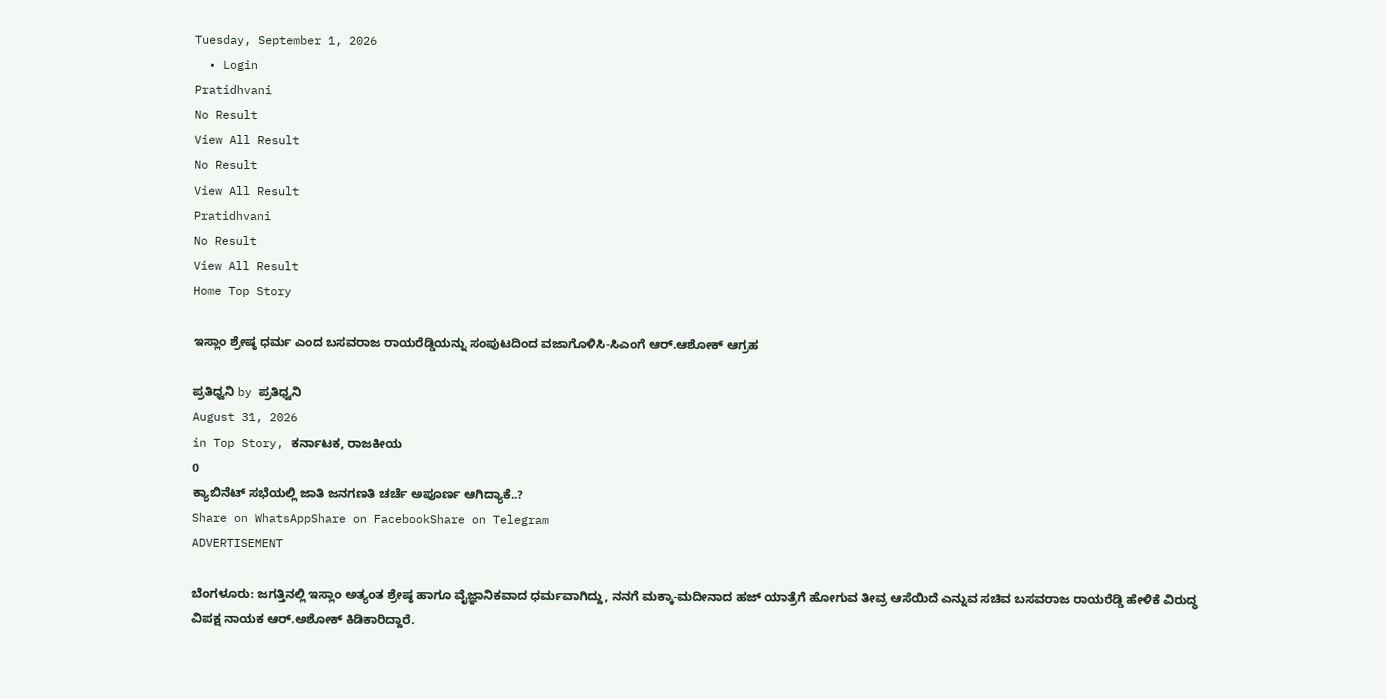Tuesday, September 1, 2026
  • Login
Pratidhvani
No Result
View All Result
No Result
View All Result
Pratidhvani
No Result
View All Result
Home Top Story

ಇಸ್ಲಾಂ ಶ್ರೇಷ್ಠ ಧರ್ಮ ಎಂದ ಬಸವರಾಜ ರಾಯರೆಡ್ಡಿಯನ್ನು ಸಂಪುಟದಿಂದ ವಜಾಗೊಳಿಸಿ-ಸಿಎಂಗೆ ಆರ್‌.ಆಶೋಕ್‌ ಆಗ್ರಹ

ಪ್ರತಿಧ್ವನಿ by ಪ್ರತಿಧ್ವನಿ
August 31, 2026
in Top Story, ಕರ್ನಾಟಕ, ರಾಜಕೀಯ
0
ಕ್ಯಾಬಿನೆಟ್ ಸಭೆಯಲ್ಲಿ ಜಾತಿ ಜನಗಣತಿ ಚರ್ಚೆ ಅಪೂರ್ಣ ಆಗಿದ್ಯಾಕೆ..?
Share on WhatsAppShare on FacebookShare on Telegram
ADVERTISEMENT

ಬೆಂಗಳೂರು: ಜಗತ್ತಿನಲ್ಲಿ ಇಸ್ಲಾಂ ಅತ್ಯಂತ ಶ್ರೇಷ್ಠ ಹಾಗೂ ವೈಜ್ಞಾನಿಕವಾದ ಧರ್ಮವಾಗಿದ್ದು, ನನಗೆ ಮಕ್ಕಾ-ಮದೀನಾದ ಹಜ್ ಯಾತ್ರೆಗೆ ಹೋಗುವ ತೀವ್ರ ಆಸೆಯಿದೆ ಎನ್ನುವ ಸಚಿವ ಬಸವರಾಜ ರಾಯರೆಡ್ಡಿ ಹೇಳಿಕೆ ವಿರುದ್ಧ ವಿಪಕ್ಷ ನಾಯಕ ಆರ್‌.ಅಶೋಕ್‌ ಕಿಡಿಕಾರಿದ್ದಾರೆ.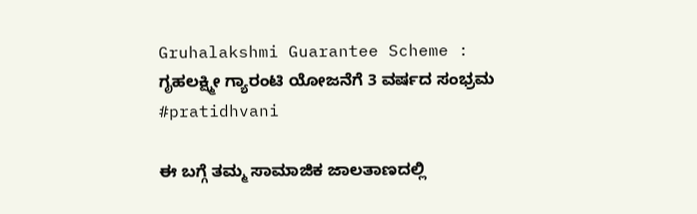Gruhalakshmi Guarantee Scheme : ಗೃಹಲಕ್ಷ್ಮೀ ಗ್ಯಾರಂಟಿ ಯೋಜನೆಗೆ 3 ವರ್ಷದ ಸಂಭ್ರಮ #pratidhvani

ಈ ಬಗ್ಗೆ ತಮ್ಮ ಸಾಮಾಜಿಕ ಜಾಲತಾಣದಲ್ಲಿ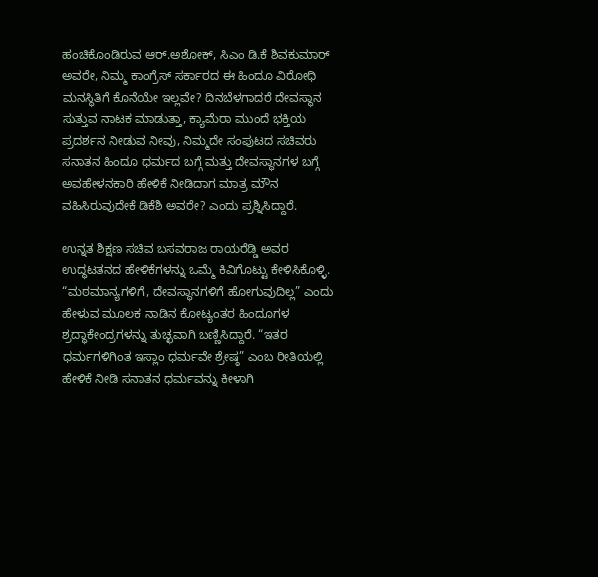ಹಂಚಿಕೊಂಡಿರುವ ಆರ್‌.ಅಶೋಕ್‌, ಸಿಎಂ ಡಿ.ಕೆ ಶಿವಕುಮಾರ್‌ ಅವರೇ, ನಿಮ್ಮ ಕಾಂಗ್ರೆಸ್ ಸರ್ಕಾರದ ಈ ಹಿಂದೂ ವಿರೋಧಿ ಮನಸ್ಥಿತಿಗೆ ಕೊನೆಯೇ ಇಲ್ಲವೇ? ದಿನಬೆಳಗಾದರೆ ದೇವಸ್ಥಾನ ಸುತ್ತುವ ನಾಟಕ ಮಾಡುತ್ತಾ, ಕ್ಯಾಮೆರಾ ಮುಂದೆ ಭಕ್ತಿಯ ಪ್ರದರ್ಶನ ನೀಡುವ ನೀವು, ನಿಮ್ಮದೇ ಸಂಪುಟದ ಸಚಿವರು ಸನಾತನ ಹಿಂದೂ ಧರ್ಮದ ಬಗ್ಗೆ ಮತ್ತು ದೇವಸ್ಥಾನಗಳ ಬಗ್ಗೆ ಅವಹೇಳನಕಾರಿ ಹೇಳಿಕೆ ನೀಡಿದಾಗ ಮಾತ್ರ ಮೌನ ವಹಿಸಿರುವುದೇಕೆ ಡಿಕೆಶಿ ಅವರೇ? ಎಂದು ಪ್ರಶ್ನಿಸಿದ್ದಾರೆ.

ಉನ್ನತ ಶಿಕ್ಷಣ ಸಚಿವ ಬಸವರಾಜ ರಾಯರೆಡ್ಡಿ ಅವರ ಉದ್ಧಟತನದ ಹೇಳಿಕೆಗಳನ್ನು ಒಮ್ಮೆ ಕಿವಿಗೊಟ್ಟು ಕೇಳಿಸಿಕೊಳ್ಳಿ. “ಮಠಮಾನ್ಯಗಳಿಗೆ, ದೇವಸ್ಥಾನಗಳಿಗೆ ಹೋಗುವುದಿಲ್ಲ” ಎಂದು ಹೇಳುವ ಮೂಲಕ ನಾಡಿನ ಕೋಟ್ಯಂತರ ಹಿಂದೂಗಳ ಶ್ರದ್ಧಾಕೇಂದ್ರಗಳನ್ನು ತುಚ್ಛವಾಗಿ ಬಣ್ಣಿಸಿದ್ದಾರೆ. “ಇತರ ಧರ್ಮಗಳಿಗಿಂತ ಇಸ್ಲಾಂ ಧರ್ಮವೇ ಶ್ರೇಷ್ಠ” ಎಂಬ ರೀತಿಯಲ್ಲಿ ಹೇಳಿಕೆ ನೀಡಿ ಸನಾತನ ಧರ್ಮವನ್ನು ಕೀಳಾಗಿ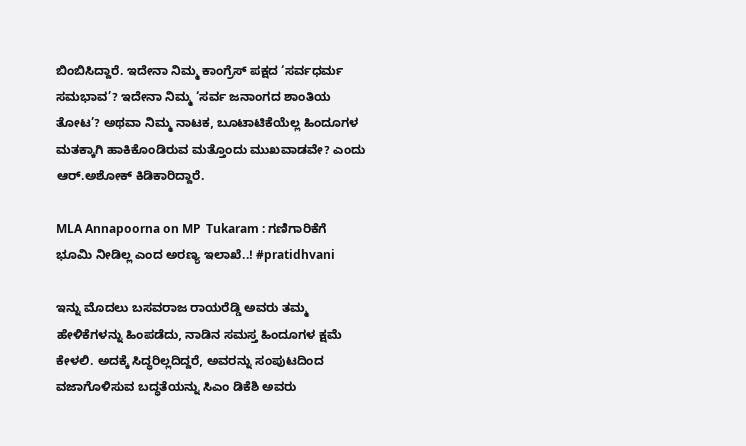ಬಿಂಬಿಸಿದ್ದಾರೆ. ಇದೇನಾ ನಿಮ್ಮ ಕಾಂಗ್ರೆಸ್‌ ಪಕ್ಷದ ‘ಸರ್ವಧರ್ಮ ಸಮಭಾವ’? ಇದೇನಾ ನಿಮ್ಮ ‘ಸರ್ವ ಜನಾಂಗದ ಶಾಂತಿಯ ತೋಟ’? ಅಥವಾ ನಿಮ್ಮ ನಾಟಕ, ಬೂಟಾಟಿಕೆಯೆಲ್ಲ ಹಿಂದೂಗಳ ಮತಕ್ಕಾಗಿ ಹಾಕಿಕೊಂಡಿರುವ ಮತ್ತೊಂದು ಮುಖವಾಡವೇ? ಎಂದು ಆರ್‌.ಅಶೋಕ್‌ ಕಿಡಿಕಾರಿದ್ದಾರೆ.

MLA Annapoorna on MP  Tukaram : ಗಣಿಗಾರಿಕೆಗೆ ಭೂಮಿ ನೀಡಿಲ್ಲ ಎಂದ ಅರಣ್ಯ ಇಲಾಖೆ..! #pratidhvani

ಇನ್ನು ಮೊದಲು ಬಸವರಾಜ ರಾಯರೆಡ್ಡಿ ಅವರು ತಮ್ಮ ಹೇಳಿಕೆಗಳನ್ನು ಹಿಂಪಡೆದು, ನಾಡಿನ ಸಮಸ್ತ ಹಿಂದೂಗಳ ಕ್ಷಮೆ ಕೇಳಲಿ. ಅದಕ್ಕೆ ಸಿದ್ಧರಿಲ್ಲದಿದ್ದರೆ, ಅವರನ್ನು ಸಂಪುಟದಿಂದ ವಜಾಗೊಳಿಸುವ ಬದ್ಧತೆಯನ್ನು ಸಿಎಂ ಡಿಕೆಶಿ ಅವರು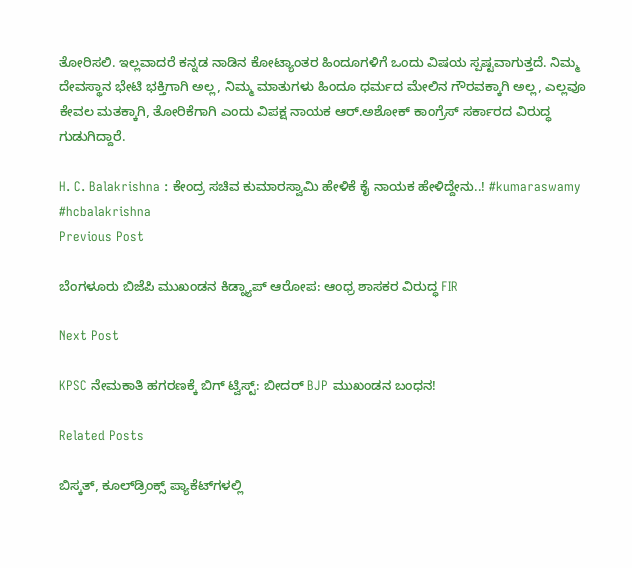ತೋರಿಸಲಿ. ಇಲ್ಲವಾದರೆ ಕನ್ನಡ ನಾಡಿನ ಕೋಟ್ಯಾಂತರ ಹಿಂದೂಗಳಿಗೆ ಒಂದು ವಿಷಯ ಸ್ಪಷ್ಟವಾಗುತ್ತದೆ. ನಿಮ್ಮ ದೇವಸ್ಥಾನ ಭೇಟಿ ಭಕ್ತಿಗಾಗಿ ಅಲ್ಲ, ನಿಮ್ಮ ಮಾತುಗಳು ಹಿಂದೂ ಧರ್ಮದ ಮೇಲಿನ ಗೌರವಕ್ಕಾಗಿ ಅಲ್ಲ, ಎಲ್ಲವೂ ಕೇವಲ ಮತಕ್ಕಾಗಿ, ತೋರಿಕೆಗಾಗಿ ಎಂದು ವಿಪಕ್ಷ ನಾಯಕ ಆರ್‌.ಅಶೋಕ್‌ ಕಾಂಗ್ರೆಸ್‌ ಸರ್ಕಾರದ ವಿರುದ್ಧ ಗುಡುಗಿದ್ದಾರೆ.

H. C. Balakrishna : ಕೇಂದ್ರ ಸಚಿವ ಕುಮಾರಸ್ವಾಮಿ ಹೇಳಿಕೆ ಕೈ ನಾಯಕ ಹೇಳಿದ್ದೇನು..! #kumaraswamy #hcbalakrishna
Previous Post

ಬೆಂಗಳೂರು ಬಿಜೆಪಿ ಮುಖಂಡನ ಕಿಡ್ನ್ಯಾಪ್ ಆರೋಪ: ಆಂಧ್ರ ಶಾಸಕರ ವಿರುದ್ಧ FIR

Next Post

KPSC ನೇಮಕಾತಿ ಹಗರಣಕ್ಕೆ ಬಿಗ್‌ ಟ್ವಿಸ್ಟ್‌: ಬೀದರ್ BJP ಮುಖಂಡನ ಬಂಧನ!

Related Posts

ಬಿಸ್ಕತ್, ಕೂಲ್‌ಡ್ರಿಂಕ್ಸ್‌ ಪ್ಯಾಕೆಟ್‌ಗಳಲ್ಲಿ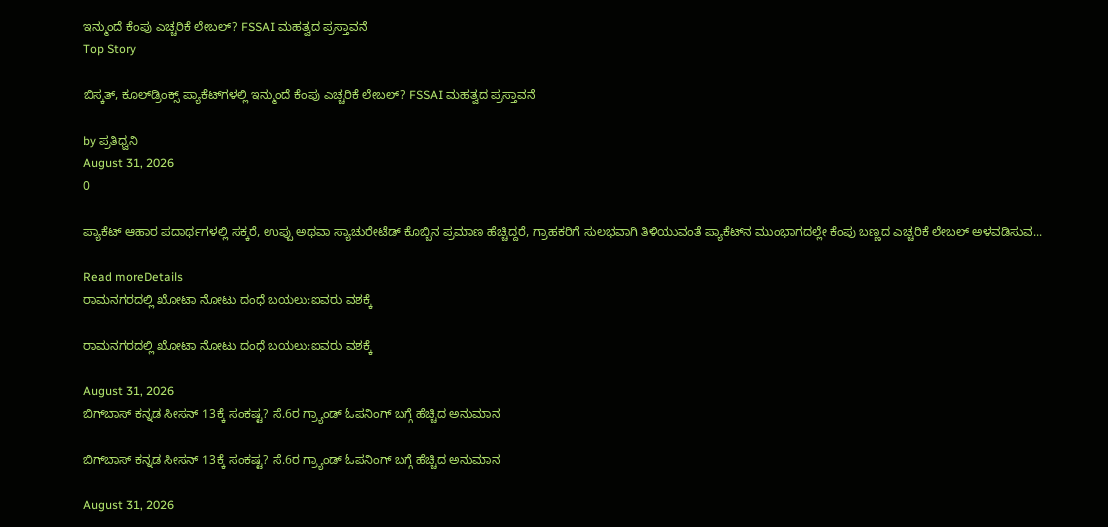ಇನ್ಮುಂದೆ ಕೆಂಪು ಎಚ್ಚರಿಕೆ ಲೇಬಲ್? FSSAI ಮಹತ್ವದ ಪ್ರಸ್ತಾವನೆ
Top Story

ಬಿಸ್ಕತ್, ಕೂಲ್‌ಡ್ರಿಂಕ್ಸ್‌ ಪ್ಯಾಕೆಟ್‌ಗಳಲ್ಲಿ ಇನ್ಮುಂದೆ ಕೆಂಪು ಎಚ್ಚರಿಕೆ ಲೇಬಲ್? FSSAI ಮಹತ್ವದ ಪ್ರಸ್ತಾವನೆ

by ಪ್ರತಿಧ್ವನಿ
August 31, 2026
0

ಪ್ಯಾಕೆಟ್ ಆಹಾರ ಪದಾರ್ಥಗಳಲ್ಲಿ ಸಕ್ಕರೆ, ಉಪ್ಪು ಅಥವಾ ಸ್ಯಾಚುರೇಟೆಡ್ ಕೊಬ್ಬಿನ ಪ್ರಮಾಣ ಹೆಚ್ಚಿದ್ದರೆ, ಗ್ರಾಹಕರಿಗೆ ಸುಲಭವಾಗಿ ತಿಳಿಯುವಂತೆ ಪ್ಯಾಕೆಟ್‌ನ ಮುಂಭಾಗದಲ್ಲೇ ಕೆಂಪು ಬಣ್ಣದ ಎಚ್ಚರಿಕೆ ಲೇಬಲ್ ಅಳವಡಿಸುವ...

Read moreDetails
ರಾಮನಗರದಲ್ಲಿ ಖೋಟಾ ನೋಟು ದಂಧೆ ಬಯಲು:ಐವರು ವಶಕ್ಕೆ

ರಾಮನಗರದಲ್ಲಿ ಖೋಟಾ ನೋಟು ದಂಧೆ ಬಯಲು:ಐವರು ವಶಕ್ಕೆ

August 31, 2026
ಬಿಗ್‌ಬಾಸ್ ಕನ್ನಡ ಸೀಸನ್‌ 13ಕ್ಕೆ ಸಂಕಷ್ಟ? ಸೆ.6ರ ಗ್ರ್ಯಾಂಡ್‌ ಓಪನಿಂಗ್‌ ಬಗ್ಗೆ ಹೆಚ್ಚಿದ ಅನುಮಾನ

ಬಿಗ್‌ಬಾಸ್ ಕನ್ನಡ ಸೀಸನ್‌ 13ಕ್ಕೆ ಸಂಕಷ್ಟ? ಸೆ.6ರ ಗ್ರ್ಯಾಂಡ್‌ ಓಪನಿಂಗ್‌ ಬಗ್ಗೆ ಹೆಚ್ಚಿದ ಅನುಮಾನ

August 31, 2026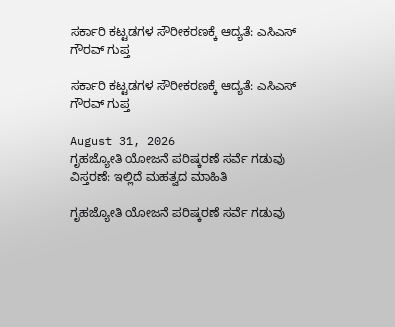ಸರ್ಕಾರಿ ಕಟ್ಟಡಗಳ ಸೌರೀಕರಣಕ್ಕೆ ಆದ್ಯತೆ: ಎಸಿಎಸ್ ಗೌರವ್ ಗುಪ್ತ

ಸರ್ಕಾರಿ ಕಟ್ಟಡಗಳ ಸೌರೀಕರಣಕ್ಕೆ ಆದ್ಯತೆ: ಎಸಿಎಸ್ ಗೌರವ್ ಗುಪ್ತ

August 31, 2026
ಗೃಹಜ್ಯೋತಿ ಯೋಜನೆ ಪರಿಷ್ಕರಣೆ ಸರ್ವೆ ಗಡುವು ವಿಸ್ತರಣೆ: ಇಲ್ಲಿದೆ ಮಹತ್ವದ ಮಾಹಿತಿ

ಗೃಹಜ್ಯೋತಿ ಯೋಜನೆ ಪರಿಷ್ಕರಣೆ ಸರ್ವೆ ಗಡುವು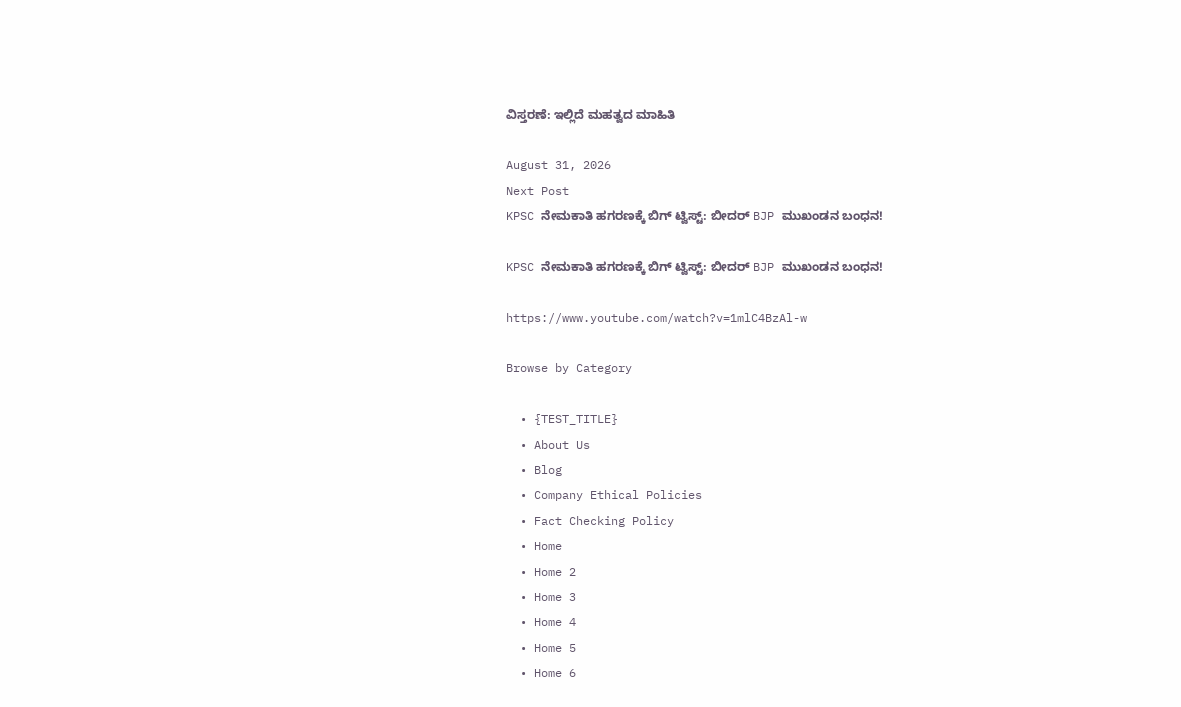ವಿಸ್ತರಣೆ: ಇಲ್ಲಿದೆ ಮಹತ್ವದ ಮಾಹಿತಿ

August 31, 2026
Next Post
KPSC ನೇಮಕಾತಿ ಹಗರಣಕ್ಕೆ ಬಿಗ್‌ ಟ್ವಿಸ್ಟ್‌: ಬೀದರ್ BJP ಮುಖಂಡನ ಬಂಧನ!

KPSC ನೇಮಕಾತಿ ಹಗರಣಕ್ಕೆ ಬಿಗ್‌ ಟ್ವಿಸ್ಟ್‌: ಬೀದರ್ BJP ಮುಖಂಡನ ಬಂಧನ!

https://www.youtube.com/watch?v=1mlC4BzAl-w

Browse by Category

  • {TEST_TITLE}
  • About Us
  • Blog
  • Company Ethical Policies
  • Fact Checking Policy
  • Home
  • Home 2
  • Home 3
  • Home 4
  • Home 5
  • Home 6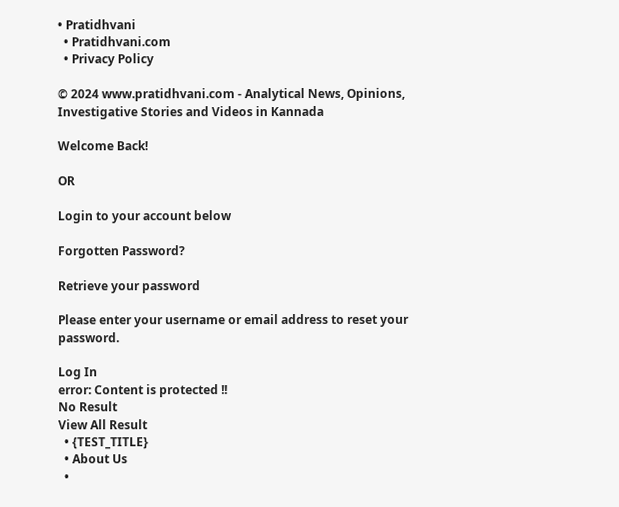• Pratidhvani
  • Pratidhvani.com
  • Privacy Policy

© 2024 www.pratidhvani.com - Analytical News, Opinions, Investigative Stories and Videos in Kannada

Welcome Back!

OR

Login to your account below

Forgotten Password?

Retrieve your password

Please enter your username or email address to reset your password.

Log In
error: Content is protected !!
No Result
View All Result
  • {TEST_TITLE}
  • About Us
  •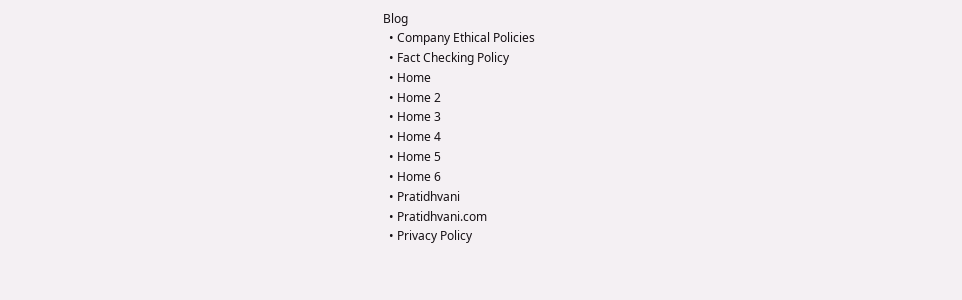Blog
  • Company Ethical Policies
  • Fact Checking Policy
  • Home
  • Home 2
  • Home 3
  • Home 4
  • Home 5
  • Home 6
  • Pratidhvani
  • Pratidhvani.com
  • Privacy Policy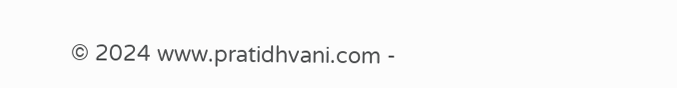© 2024 www.pratidhvani.com -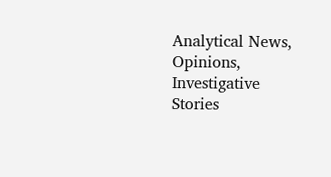Analytical News, Opinions, Investigative Stories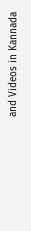and Videos in Kannada